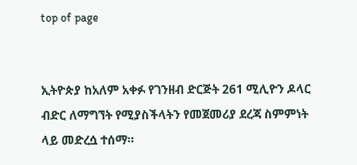top of page


ኢትዮጵያ ከአለም አቀፉ የገንዘብ ድርጅት 261 ሚሊዮን ዶላር ብድር ለማግኘት የሚያስችላትን የመጀመሪያ ደረጃ ስምምነት ላይ መድረሷ ተሰማ።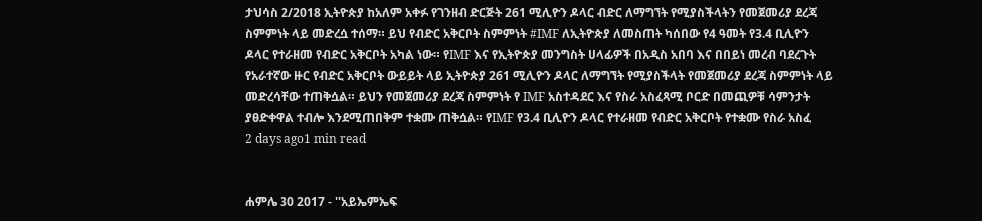ታህሳስ 2/2018 ኢትዮጵያ ከአለም አቀፉ የገንዘብ ድርጅት 261 ሚሊዮን ዶላር ብድር ለማግኘት የሚያስችላትን የመጀመሪያ ደረጃ ስምምነት ላይ መድረሷ ተሰማ። ይህ የብድር አቅርቦት ስምምነት #IMF ለኢትዮጵያ ለመስጠት ካሰበው የ4 ዓመት የ3.4 ቢሊዮን ዶላር የተራዘመ የብድር አቅርቦት አካል ነው። የIMF እና የኢትዮጵያ መንግስት ሀላፊዎች በአዲስ አበባ እና በበይነ መረብ ባደረጉት የአራተኛው ዙር የብድር አቅርቦት ውይይት ላይ ኢትዮጵያ 261 ሚሊዮን ዶላር ለማግኘት የሚያስችላት የመጀመሪያ ደረጃ ስምምነት ላይ መድረሳቸው ተጠቅሷል። ይህን የመጀመሪያ ደረጃ ስምምነት የ IMF አስተዳደር እና የስራ አስፈጻሚ ቦርድ በመጪዎቹ ሳምንታት ያፀድቀዋል ተብሎ እንደሚጠበቅም ተቋሙ ጠቅሷል። የIMF የ3.4 ቢሊዮን ዶላር የተራዘመ የብድር አቅርቦት የተቋሙ የስራ አስፈ
2 days ago1 min read


ሐምሌ 30 2017 - ''አይኤምኤፍ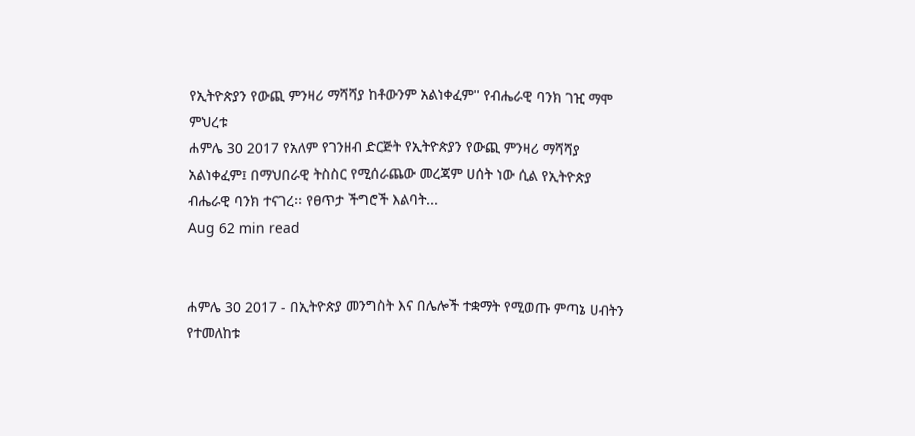የኢትዮጵያን የውጪ ምንዛሪ ማሻሻያ ከቶውንም አልነቀፈም'' የብሔራዊ ባንክ ገዢ ማሞ ምህረቱ
ሐምሌ 30 2017 የአለም የገንዘብ ድርጅት የኢትዮጵያን የውጪ ምንዛሪ ማሻሻያ አልነቀፈም፤ በማህበራዊ ትስስር የሚሰራጨው መረጃም ሀሰት ነው ሲል የኢትዮጵያ ብሔራዊ ባንክ ተናገረ፡፡ የፀጥታ ችግሮች እልባት...
Aug 62 min read


ሐምሌ 30 2017 - በኢትዮጵያ መንግስት እና በሌሎች ተቋማት የሚወጡ ምጣኔ ሀብትን የተመለከቱ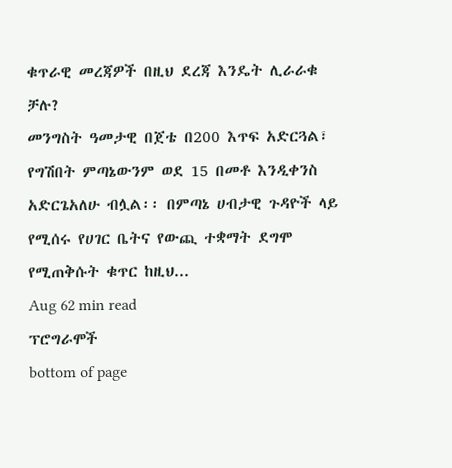ቁጥራዊ መረጃዎች በዚህ ደረጃ እንዴት ሊራራቁ ቻሉ?
መንግስት ዓመታዊ በጀቴ በ200 እጥፍ አድርጓል፣ የግሽበት ምጣኔውንም ወደ 15 በመቶ እንዲቀንስ አድርጌአለሁ ብሏል፡፡ በምጣኔ ሀብታዊ ጉዳዮች ላይ የሚሰሩ የሀገር ቤትና የውጪ ተቋማት ደግሞ የሚጠቅሱት ቁጥር ከዚህ...
Aug 62 min read
ፕሮግራሞች
bottom of page